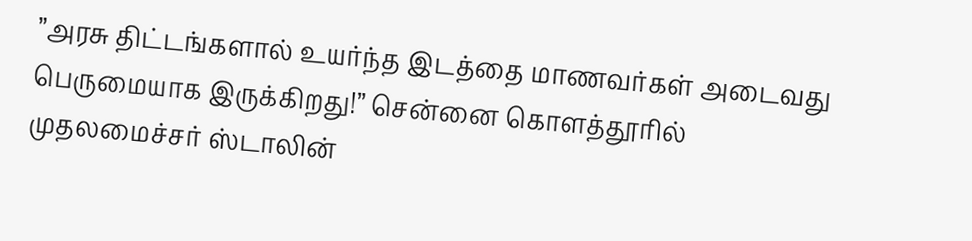”அரசு திட்டங்களால் உயர்ந்த இடத்தை மாணவர்கள் அடைவது பெருமையாக இருக்கிறது!” சென்னை கொளத்தூரில் முதலமைச்சர் ஸ்டாலின்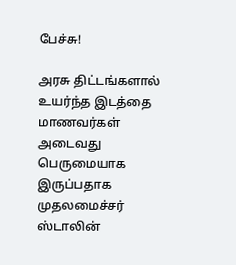பேச்சு!

அரசு திட்டங்களால் உயர்ந்த இடத்தை மாணவர்கள் அடைவது பெருமையாக இருப்பதாக முதலமைச்சர் ஸ்டாலின்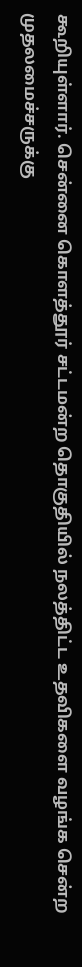கூறியுள்ளார். சென்னை கொளத்தூர் சட்டமன்ற தொகுதியில் நலத்திட்ட உதவிகளை வழங்க சென்ற முதலமைச்சருக்கு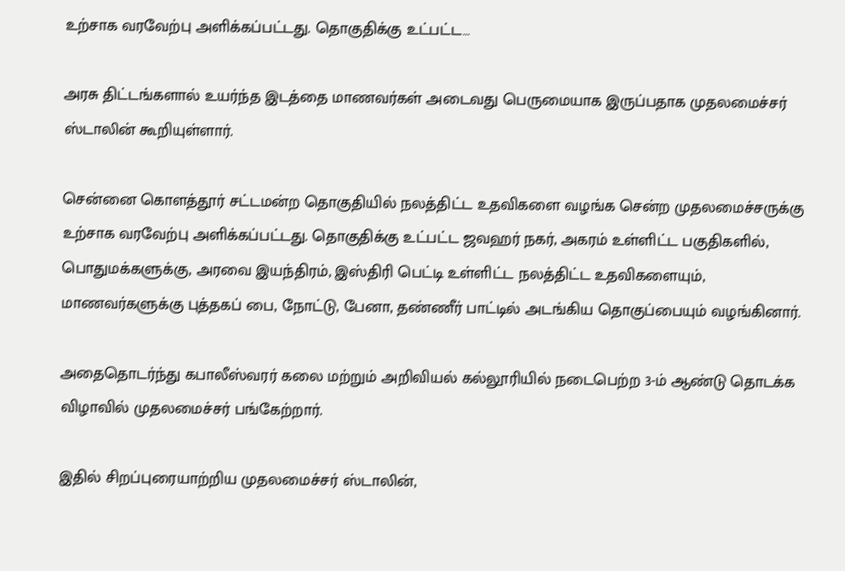உற்சாக வரவேற்பு அளிக்கப்பட்டது. தொகுதிக்கு உட்பட்ட…

அரசு திட்டங்களால் உயர்ந்த இடத்தை மாணவர்கள் அடைவது பெருமையாக இருப்பதாக முதலமைச்சர் ஸ்டாலின் கூறியுள்ளார்.

சென்னை கொளத்தூர் சட்டமன்ற தொகுதியில் நலத்திட்ட உதவிகளை வழங்க சென்ற முதலமைச்சருக்கு உற்சாக வரவேற்பு அளிக்கப்பட்டது. தொகுதிக்கு உட்பட்ட ஜவஹர் நகர், அகரம் உள்ளிட்ட பகுதிகளில், பொதுமக்களுக்கு, அரவை இயந்திரம், இஸ்திரி பெட்டி உள்ளிட்ட நலத்திட்ட உதவிகளையும், மாணவர்களுக்கு புத்தகப் பை, நோட்டு, பேனா, தண்ணீர் பாட்டில் அடங்கிய தொகுப்பையும் வழங்கினார்.

அதைதொடர்ந்து கபாலீஸ்வரர் கலை மற்றும் அறிவியல் கல்லூரியில் நடைபெற்ற 3-ம் ஆண்டு தொடக்க விழாவில் முதலமைச்சர் பங்கேற்றார்.

இதில் சிறப்புரையாற்றிய முதலமைச்சர் ஸ்டாலின்,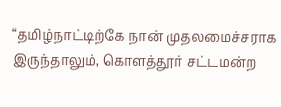“தமிழ்நாட்டிற்கே நான் முதலமைச்சராக இருந்தாலும், கொளத்தூர் சட்டமன்ற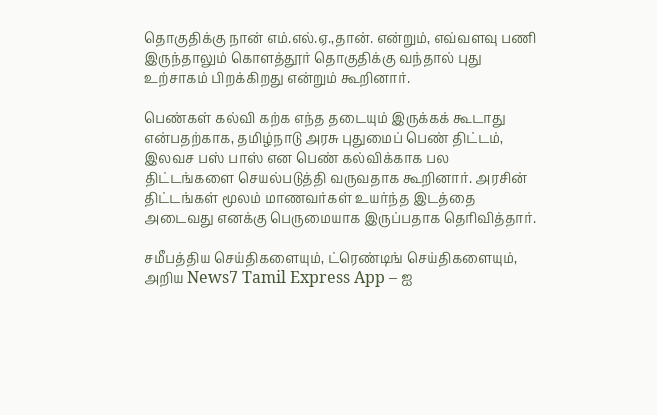தொகுதிக்கு நான் எம்.எல்.ஏ.,தான். என்றும், எவ்வளவு பணி இருந்தாலும் கொளத்தூர் தொகுதிக்கு வந்தால் புது உற்சாகம் பிறக்கிறது என்றும் கூறினார்.

பெண்கள் கல்வி கற்க எந்த தடையும் இருக்கக் கூடாது என்பதற்காக, தமிழ்நாடு அரசு புதுமைப் பெண் திட்டம், இலவச பஸ் பாஸ் என பெண் கல்விக்காக பல திட்டங்களை செயல்படுத்தி வருவதாக கூறினார். அரசின் திட்டங்கள் மூலம் மாணவர்கள் உயர்ந்த இடத்தை அடைவது எனக்கு பெருமையாக இருப்பதாக தெரிவித்தார்.

சமீபத்திய செய்திகளையும், ட்ரெண்டிங் செய்திகளையும், அறிய News7 Tamil Express App – ஐ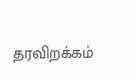தரவிறக்கம்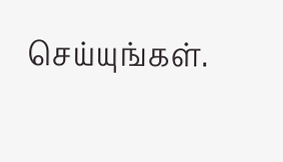செய்யுங்கள்.